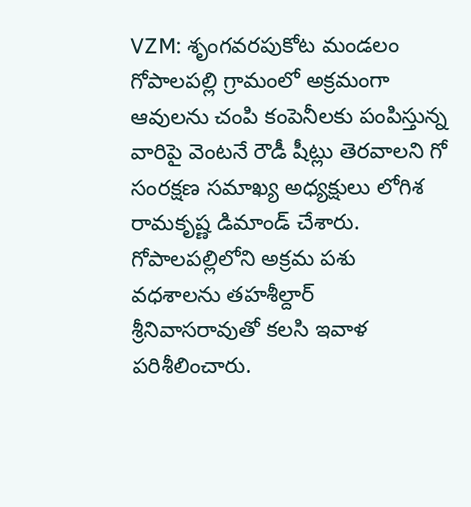VZM: శృంగవరపుకోట మండలం గోపాలపల్లి గ్రామంలో అక్రమంగా ఆవులను చంపి కంపెనీలకు పంపిస్తున్న వారిపై వెంటనే రౌడీ షీట్లు తెరవాలని గో సంరక్షణ సమాఖ్య అధ్యక్షులు లోగిశ రామకృష్ణ డిమాండ్ చేశారు. గోపాలపల్లిలోని అక్రమ పశు వధశాలను తహశీల్దార్ శ్రీనివాసరావుతో కలసి ఇవాళ పరిశీలించారు.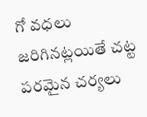గో వధలు జరిగినట్లయితే చట్ట పరమైన చర్యలు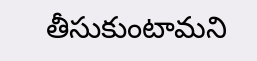తీసుకుంటామని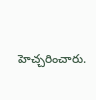హెచ్చరించారు.